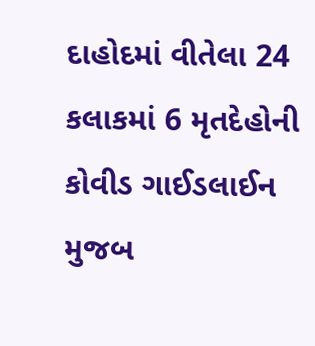દાહોદમાં વીતેલા 24 કલાકમાં 6 મૃતદેહોની કોવીડ ગાઈડલાઈન મુજબ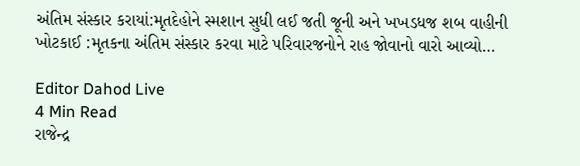અંતિમ સંસ્કાર કરાયાં:મૃતદેહોને સ્મશાન સુધી લઈ જતી જૂની અને ખખડધજ શબ વાહીની ખોટકાઈ :મૃતકના અંતિમ સંસ્કાર કરવા માટે પરિવારજનોને રાહ જોવાનો વારો આવ્યો…

Editor Dahod Live
4 Min Read
રાજેન્દ્ર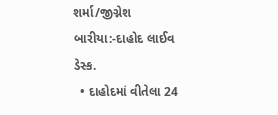શર્મા/જીગ્નેશ બારીયા:-દાહોદ લાઈવ ડેસ્ક.
  • દાહોદમાં વીતેલા 24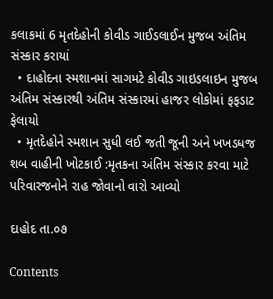કલાકમાં 6 મૃતદેહોની કોવીડ ગાઈડલાઈન મુજબ અંતિમ સંસ્કાર કરાયાં
  • દાહોદના સ્મશાનમાં સાગમટે કોવીડ ગાઇડલાઇન મુજબ અંતિમ સંસ્કારથી અંતિમ સંસ્કારમાં હાજર લોકોમાં ફફડાટ ફેલાયો
  • મૃતદેહોને સ્મશાન સુધી લઈ જતી જૂની અને ખખડધજ શબ વાહીની ખોટકાઈ :મૃતકના અંતિમ સંસ્કાર કરવા માટે પરિવારજનોને રાહ જોવાનો વારો આવ્યો

દાહોદ તા.૦૭

Contents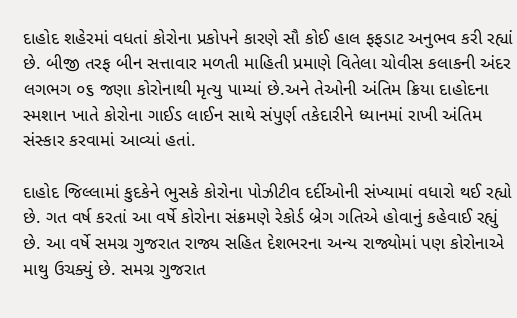દાહોદ શહેરમાં વધતાં કોરોના પ્રકોપને કારણે સૌ કોઈ હાલ ફફડાટ અનુભવ કરી રહ્યાં છે. બીજી તરફ બીન સત્તાવાર મળતી માહિતી પ્રમાણે વિતેલા ચોવીસ કલાકની અંદર લગભગ ૦૬ જણા કોરોનાથી મૃત્યુ પામ્યાં છે.અને તેઓની અંતિમ ક્રિયા દાહોદના સ્મશાન ખાતે કોરોના ગાઈડ લાઈન સાથે સંપુર્ણ તકેદારીને ધ્યાનમાં રાખી અંતિમ સંસ્કાર કરવામાં આવ્યાં હતાં.

દાહોદ જિલ્લામાં કુદકેને ભુસકે કોરોના પોઝીટીવ દર્દીઓની સંખ્યામાં વધારો થઈ રહ્યો છે. ગત વર્ષ કરતાં આ વર્ષે કોરોના સંક્રમણે રેકોર્ડ બ્રેગ ગતિએ હોવાનું કહેવાઈ રહ્યું છે. આ વર્ષે સમગ્ર ગુજરાત રાજ્ય સહિત દેશભરના અન્ય રાજ્યોમાં પણ કોરોનાએ માથુ ઉચક્યું છે. સમગ્ર ગુજરાત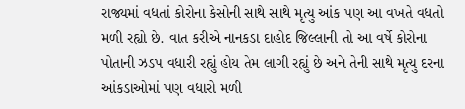રાજ્યમાં વધતાં કોરોના કેસોની સાથે સાથે મૃત્યુ આંક પણ આ વખતે વધતો મળી રહ્યો છે. વાત કરીએ નાનકડા દાહોદ જિલ્લાની તો આ વર્ષે કોરોના પોતાની ઝડપ વધારી રહ્યું હોય તેમ લાગી રહ્યું છે અને તેની સાથે મૃત્યુ દરના આંકડાઓમાં પણ વધારો મળી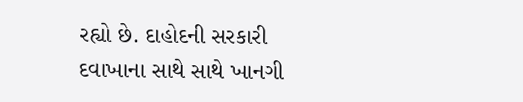રહ્યો છે. દાહોદની સરકારી દવાખાના સાથે સાથે ખાનગી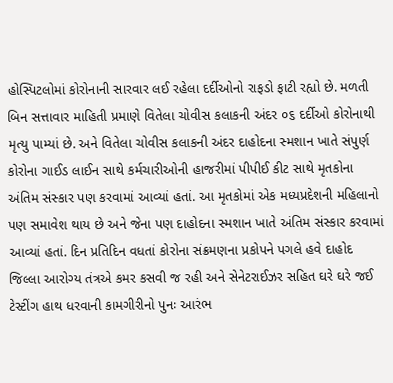હોસ્પિટલોમાં કોરોનાની સારવાર લઈ રહેલા દર્દીઓનો રાફડો ફાટી રહ્યો છે. મળતી બિન સત્તાવાર માહિતી પ્રમાણે વિતેલા ચોવીસ કલાકની અંદર ૦૬ દર્દીઓ કોરોનાથી મૃત્યુ પામ્યાં છે. અને વિતેલા ચોવીસ કલાકની અંદર દાહોદના સ્મશાન ખાતે સંપુર્ણ કોરોના ગાઈડ લાઈન સાથે કર્મચારીઓની હાજરીમાં પીપીઈ કીટ સાથે મૃતકોના અંતિમ સંસ્કાર પણ કરવામાં આવ્યાં હતાં. આ મૃતકોમાં એક મધ્યપ્રદેશની મહિલાનો પણ સમાવેશ થાય છે અને જેના પણ દાહોદના સ્મશાન ખાતે અંતિમ સંસ્કાર કરવામાં આવ્યાં હતાં. દિન પ્રતિદિન વધતાં કોરોના સંક્રમણના પ્રકોપને પગલે હવે દાહોદ જિલ્લા આરોગ્ય તંત્રએ કમર કસવી જ રહી અને સેનેટરાઈઝર સહિત ઘરે ઘરે જઈ ટેસ્ટીંગ હાથ ધરવાની કામગીરીનો પુનઃ આરંભ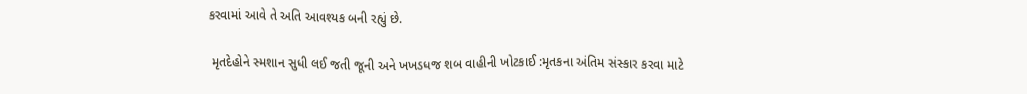કરવામાં આવે તે અતિ આવશ્યક બની રહ્યું છે.

 મૃતદેહોને સ્મશાન સુધી લઈ જતી જૂની અને ખખડધજ શબ વાહીની ખોટકાઈ :મૃતકના અંતિમ સંસ્કાર કરવા માટે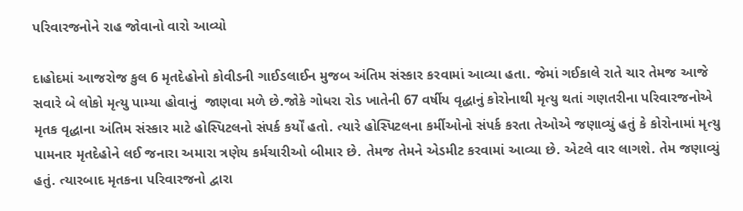પરિવારજનોને રાહ જોવાનો વારો આવ્યો

દાહોદમાં આજરોજ કુલ 6 મૃતદેહોનો કોવીડની ગાઈડલાઈન મુજબ અંતિમ સંસ્કાર કરવામાં આવ્યા હતા. જેમાં ગઈકાલે રાતે ચાર તેમજ આજે સવારે બે લોકો મૃત્યુ પામ્યા હોવાનું  જાણવા મળે છે.જોકે ગોધરા રોડ ખાતેની 67 વર્ષીય વૃદ્ધાનું કોરોનાથી મૃત્યુ થતાં ગણતરીના પરિવારજનોએ મૃતક વૃદ્ધાના અંતિમ સંસ્કાર માટે હોસ્પિટલનો સંપર્ક કર્યોં હતો. ત્યારે હોસ્પિટલના કર્મીઓનો સંપર્ક કરતા તેઓએ જણાવ્યું હતું કે કોરોનામાં મૃત્યુ પામનાર મૃતદેહોને લઈ જનારા અમારા ત્રણેય કર્મચારીઓ બીમાર છે. તેમજ તેમને એડમીટ કરવામાં આવ્યા છે. એટલે વાર લાગશે. તેમ જણાવ્યું હતું. ત્યારબાદ મૃતકના પરિવારજનો દ્વારા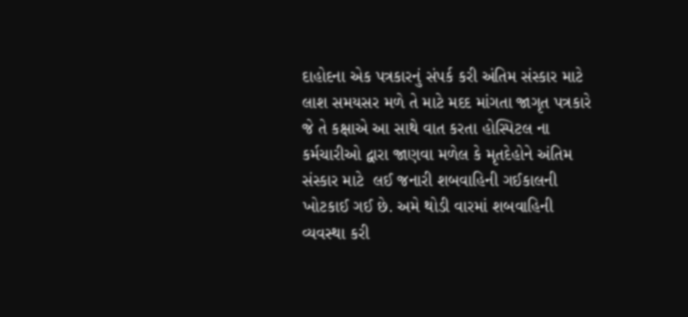દાહોદના એક પત્રકારનું સંપર્ક કરી અંતિમ સંસ્કાર માટે લાશ સમયસર મળે તે માટે મદદ માંગતા જાગૃત પત્રકારે જે તે કક્ષાએ આ સાથે વાત કરતા હોસ્પિટલ ના કર્મચારીઓ દ્વારા જાણવા મળેલ કે મૃતદેહોને અંતિમ સંસ્કાર માટે  લઈ જનારી શબવાહિની ગઈકાલની ખોટકાઈ ગઈ છે. અમે થોડી વારમાં શબવાહિની વ્યવસ્થા કરી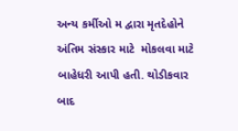અન્ય કર્મીઓ મ દ્વારા મૃતદેહોને અંતિમ સંસ્કાર માટે  મોકલવા માટે બાહેધરી આપી હતી. થોડીકવાર બાદ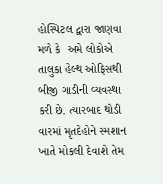હોસ્પિટલ દ્વારા જાણવા મળે કે  અમે લોકોએ તાલુકા હેલ્થ ઓફિસથી બીજી ગાડીની વ્યવસ્થા કરી છે. ત્યારબાદ થોડી વારમાં મૃતદેહોને સ્મશાન ખાતે મોકલી દેવાશે તેમ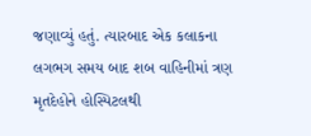જણાવ્યું હતું. ત્યારબાદ એક કલાકના લગભગ સમય બાદ શબ વાહિનીમાં ત્રણ મૃતદેહોને હોસ્પિટલથી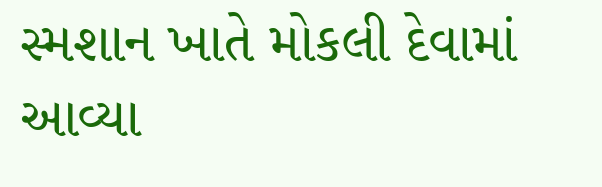સ્મશાન ખાતે મોકલી દેવામાં આવ્યા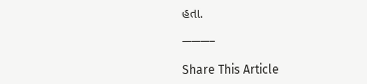હતા.

———–

Share This Article